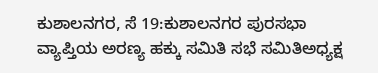ಕುಶಾಲನಗರ, ಸೆ 19:ಕುಶಾಲನಗರ ಪುರಸಭಾ ವ್ಯಾಪ್ತಿಯ ಅರಣ್ಯ ಹಕ್ಕು ಸಮಿತಿ ಸಭೆ ಸಮಿತಿಅಧ್ಯಕ್ಷ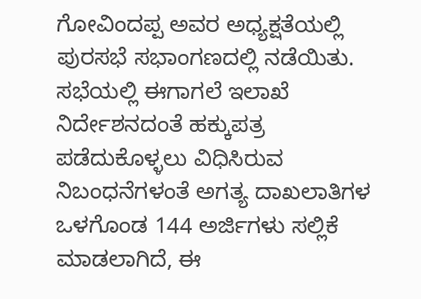ಗೋವಿಂದಪ್ಪ ಅವರ ಅಧ್ಯಕ್ಷತೆಯಲ್ಲಿ ಪುರಸಭೆ ಸಭಾಂಗಣದಲ್ಲಿ ನಡೆಯಿತು.
ಸಭೆಯಲ್ಲಿ ಈಗಾಗಲೆ ಇಲಾಖೆ ನಿರ್ದೇಶನದಂತೆ ಹಕ್ಕುಪತ್ರ ಪಡೆದುಕೊಳ್ಳಲು ವಿಧಿಸಿರುವ ನಿಬಂಧನೆಗಳಂತೆ ಅಗತ್ಯ ದಾಖಲಾತಿಗಳ ಒಳಗೊಂಡ 144 ಅರ್ಜಿಗಳು ಸಲ್ಲಿಕೆ ಮಾಡಲಾಗಿದೆ, ಈ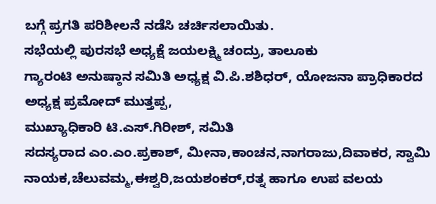ಬಗ್ಗೆ ಪ್ರಗತಿ ಪರಿಶೀಲನೆ ನಡೆಸಿ ಚರ್ಚಿಸಲಾಯಿತು.
ಸಭೆಯಲ್ಲಿ ಪುರಸಭೆ ಅಧ್ಯಕ್ಷೆ ಜಯಲಕ್ಷ್ಮಿ ಚಂದ್ರು, ತಾಲೂಕು
ಗ್ಯಾರಂಟಿ ಅನುಷ್ಠಾನ ಸಮಿತಿ ಅಧ್ಯಕ್ಷ ವಿ.ಪಿ.ಶಶಿಧರ್, ಯೋಜನಾ ಪ್ರಾಧಿಕಾರದ ಅಧ್ಯಕ್ಷ ಪ್ರಮೋದ್ ಮುತ್ತಪ್ಪ,
ಮುಖ್ಯಾಧಿಕಾರಿ ಟಿ.ಎಸ್.ಗಿರೀಶ್, ಸಮಿತಿ
ಸದಸ್ಯರಾದ ಎಂ.ಎಂ.ಪ್ರಕಾಶ್, ಮೀನಾ,ಕಾಂಚನ,ನಾಗರಾಜು,ದಿವಾಕರ, ಸ್ವಾಮಿ ನಾಯಕ,ಚೆಲುವಮ್ಮ,ಈಶ್ವರಿ,ಜಯಶಂಕರ್,ರತ್ನ ಹಾಗೂ ಉಪ ವಲಯ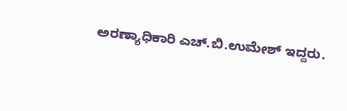ಅರಣ್ಯಾಧಿಕಾರಿ ಎಚ್.ಬಿ.ಉಮೇಶ್ ಇದ್ದರು.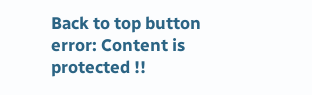Back to top button
error: Content is protected !!